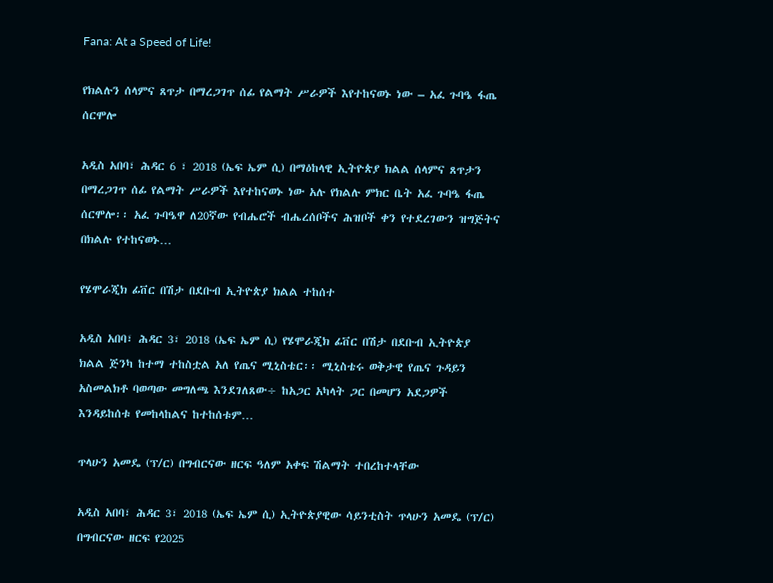Fana: At a Speed of Life!

የክልሉን ሰላምና ጸጥታ በማረጋገጥ ሰፊ የልማት ሥራዎች እየተከናወኑ ነው – አፈ ጉባዔ ፋጤ ሰርሞሎ

አዲስ አበባ፣ ሕዳር 6 ፣ 2018 (ኤፍ ኤም ሲ) በማዕከላዊ ኢትዮጵያ ክልል ሰላምና ጸጥታን በማረጋገጥ ሰፊ የልማት ሥራዎች እየተከናወኑ ነው አሉ የክልሉ ምክር ቤት አፈ ጉባዔ ፋጤ ሰርሞሎ፡፡ አፈ ጉባዔዋ ለ20ኛው የብሔሮች ብሔረሰቦችና ሕዝቦች ቀን የተደረገውን ዝግጅትና በክልሉ የተከናወኑ…

የሄሞራጂክ ፊቨር በሽታ በደቡብ ኢትዮጵያ ክልል ተከሰተ

አዲስ አበባ፣ ሕዳር 3፣ 2018 (ኤፍ ኤም ሲ) የሄሞራጂክ ፊቨር በሽታ በደቡብ ኢትዮጵያ ክልል ጅንካ ከተማ ተከስቷል አለ የጤና ሚኒስቴር፡፡ ሚኒስቴሩ ወቅታዊ የጤና ጉዳይን አስመልክቶ ባወጣው መግለጫ እንደገለጸው÷ ከአጋር አካላት ጋር በመሆን አደጋዎች እንዳይከሰቱ የመከላከልና ከተከሰቱም…

ጥላሁን አመዴ (ፕ/ር) በግብርናው ዘርፍ ዓለም አቀፍ ሽልማት ተበረከተላቸው

አዲስ አበባ፣ ሕዳር 3፣ 2018 (ኤፍ ኤም ሲ) ኢትዮጵያዊው ሳይንቲስት ጥላሁን አመዴ (ፕ/ር) በግብርናው ዘርፍ የ2025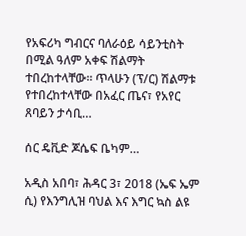የአፍሪካ ግብርና ባለራዕይ ሳይንቲስት በሚል ዓለም አቀፍ ሽልማት ተበረከተላቸው፡፡ ጥላሁን (ፕ/ር) ሽልማቱ የተበረከተላቸው በአፈር ጤና፣ የአየር ጸባይን ታሳቢ…

ሰር ዴቪድ ጆሴፍ ቤካም…

አዲስ አበባ፣ ሕዳር 3፣ 2018 (ኤፍ ኤም ሲ) የእንግሊዝ ባህል እና እግር ኳስ ልዩ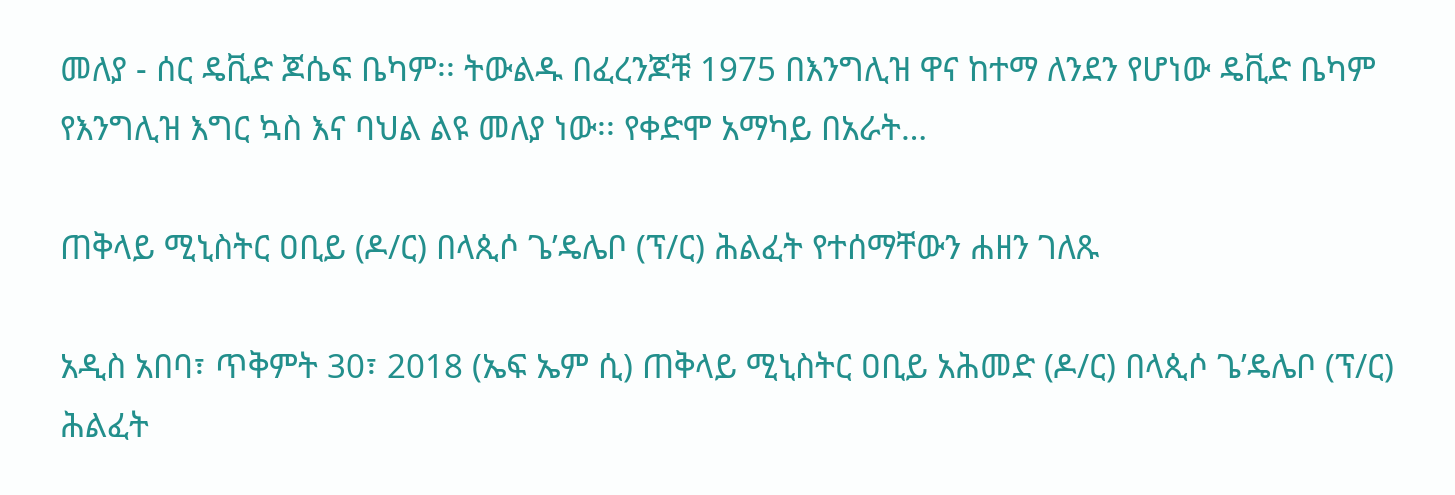መለያ - ሰር ዴቪድ ጆሴፍ ቤካም፡፡ ትውልዱ በፈረንጆቹ 1975 በእንግሊዝ ዋና ከተማ ለንደን የሆነው ዴቪድ ቤካም የእንግሊዝ እግር ኳስ እና ባህል ልዩ መለያ ነው፡፡ የቀድሞ አማካይ በአራት…

ጠቅላይ ሚኒስትር ዐቢይ (ዶ/ር) በላጲሶ ጌ’ዴሌቦ (ፕ/ር) ሕልፈት የተሰማቸውን ሐዘን ገለጹ

አዲስ አበባ፣ ጥቅምት 30፣ 2018 (ኤፍ ኤም ሲ) ጠቅላይ ሚኒስትር ዐቢይ አሕመድ (ዶ/ር) በላጲሶ ጌ’ዴሌቦ (ፕ/ር) ሕልፈት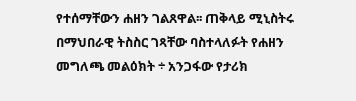የተሰማቸውን ሐዘን ገልጸዋል፡፡ ጠቅላይ ሚኒስትሩ በማህበራዊ ትስስር ገጻቸው ባስተላለፉት የሐዘን መግለጫ መልዕክት ÷ አንጋፋው የታሪክ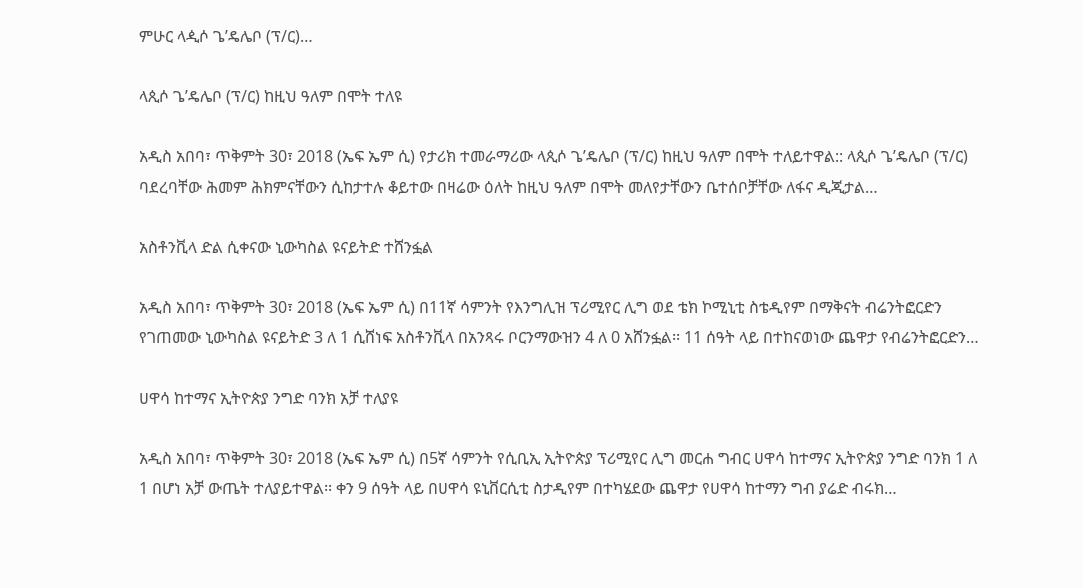ምሁር ላዺሶ ጌ’ዴሌቦ (ፕ/ር)…

ላጲሶ ጌ’ዴሌቦ (ፕ/ር) ከዚህ ዓለም በሞት ተለዩ

አዲስ አበባ፣ ጥቅምት 30፣ 2018 (ኤፍ ኤም ሲ) የታሪክ ተመራማሪው ላጲሶ ጌ’ዴሌቦ (ፕ/ር) ከዚህ ዓለም በሞት ተለይተዋል:: ላጲሶ ጌ’ዴሌቦ (ፕ/ር) ባደረባቸው ሕመም ሕክምናቸውን ሲከታተሉ ቆይተው በዛሬው ዕለት ከዚህ ዓለም በሞት መለየታቸውን ቤተሰቦቻቸው ለፋና ዲጂታል…

አስቶንቪላ ድል ሲቀናው ኒውካስል ዩናይትድ ተሸንፏል

አዲስ አበባ፣ ጥቅምት 30፣ 2018 (ኤፍ ኤም ሲ) በ11ኛ ሳምንት የእንግሊዝ ፕሪሚየር ሊግ ወደ ቴክ ኮሚኒቲ ስቴዲየም በማቅናት ብሬንትፎርድን የገጠመው ኒውካስል ዩናይትድ 3 ለ 1 ሲሸነፍ አስቶንቪላ በአንጻሩ ቦርንማውዝን 4 ለ 0 አሸንፏል፡፡ 11 ሰዓት ላይ በተከናወነው ጨዋታ የብሬንትፎርድን…

ሀዋሳ ከተማና ኢትዮጵያ ንግድ ባንክ አቻ ተለያዩ

አዲስ አበባ፣ ጥቅምት 30፣ 2018 (ኤፍ ኤም ሲ) በ5ኛ ሳምንት የሲቢኢ ኢትዮጵያ ፕሪሚየር ሊግ መርሐ ግብር ሀዋሳ ከተማና ኢትዮጵያ ንግድ ባንክ 1 ለ 1 በሆነ አቻ ውጤት ተለያይተዋል፡፡ ቀን 9 ሰዓት ላይ በሀዋሳ ዩኒቨርሲቲ ስታዲየም በተካሄደው ጨዋታ የሀዋሳ ከተማን ግብ ያሬድ ብሩክ…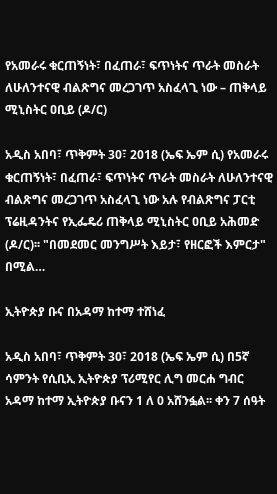የአመራሩ ቁርጠኝነት፣ በፈጠራ፣ ፍጥነትና ጥራት መስራት ለሁለንተናዊ ብልጽግና መረጋገጥ አስፈላጊ ነው – ጠቅላይ ሚኒስትር ዐቢይ (ዶ/ር)

አዲስ አበባ፣ ጥቅምት 30፣ 2018 (ኤፍ ኤም ሲ) የአመራሩ ቁርጠኝነት፣ በፈጠራ፣ ፍጥነትና ጥራት መስራት ለሁለንተናዊ ብልጽግና መረጋገጥ አስፈላጊ ነው አሉ የብልጽግና ፓርቲ ፕሬዚዳንትና የኢፌዴሪ ጠቅላይ ሚኒስትር ዐቢይ አሕመድ (ዶ/ር)፡፡ "በመደመር መንግሥት እይታ፣ የዘርፎች እምርታ" በሚል…

ኢትዮጵያ ቡና በአዳማ ከተማ ተሸነፈ

አዲስ አበባ፣ ጥቅምት 30፣ 2018 (ኤፍ ኤም ሲ) በ5ኛ ሳምንት የሲቢኢ ኢትዮጵያ ፕሪሚየር ሊግ መርሐ ግብር አዳማ ከተማ ኢትዮጵያ ቡናን 1 ለ 0 አሸንፏል፡፡ ቀን 7 ሰዓት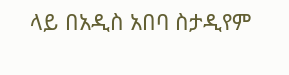ላይ በአዲስ አበባ ስታዲየም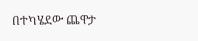በተካሄደው ጨዋታ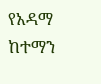የአዳማ ከተማን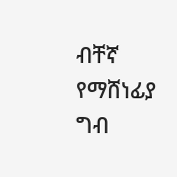ብቸኛ የማሸነፊያ ግብ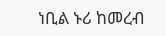ነቢል ኑሪ ከመረብ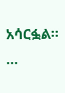አሳርፏል፡፡…